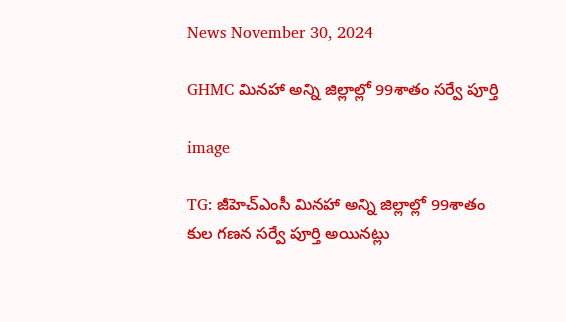News November 30, 2024

GHMC మినహా అన్ని జిల్లాల్లో 99శాతం సర్వే పూర్తి

image

TG: జీహెచ్ఎంసీ మినహా అన్ని జిల్లాల్లో 99శాతం కుల గణన సర్వే పూర్తి అయినట్లు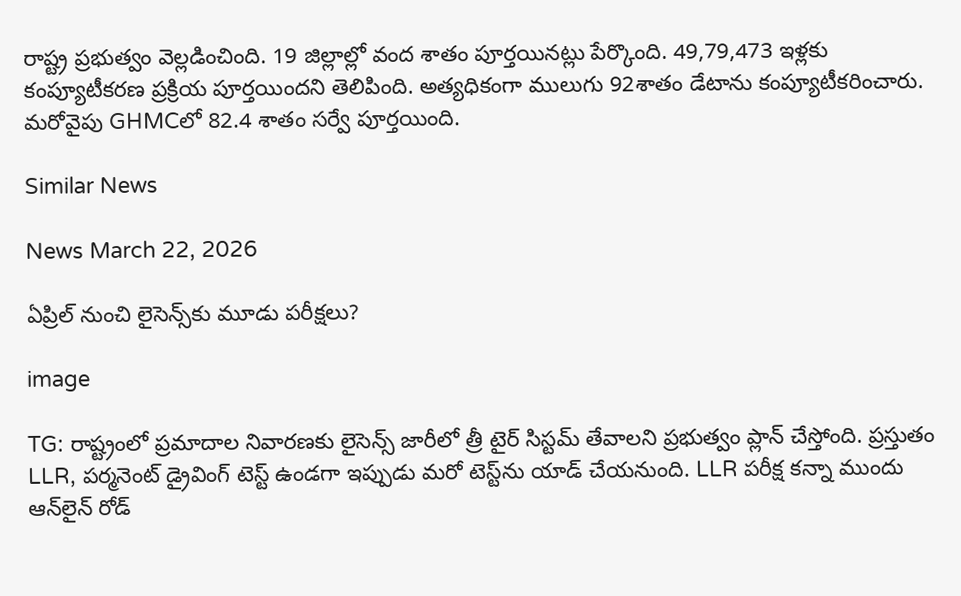రాష్ట్ర ప్రభుత్వం వెల్లడించింది. 19 జిల్లాల్లో వంద శాతం పూర్తయినట్లు పేర్కొంది. 49,79,473 ఇళ్లకు కంప్యూటీకరణ ప్రక్రియ పూర్తయిందని తెలిపింది. అత్యధికంగా ములుగు 92శాతం డేటాను కంప్యూటీకరించారు. మరోవైపు GHMCలో 82.4 శాతం సర్వే పూర్తయింది.

Similar News

News March 22, 2026

ఏప్రిల్ నుంచి లైసెన్స్‌కు మూడు పరీక్షలు?

image

TG: రాష్ట్రంలో ప్రమాదాల నివారణకు లైసెన్స్ జారీలో త్రీ టైర్ సిస్టమ్ తేవాలని ప్రభుత్వం ప్లాన్ చేస్తోంది. ప్రస్తుతం LLR, పర్మనెంట్ డ్రైవింగ్ టెస్ట్ ఉండగా ఇప్పుడు మరో టెస్ట్‌ను యాడ్ చేయనుంది. LLR పరీక్ష కన్నా ముందు ఆన్‌లైన్ రోడ్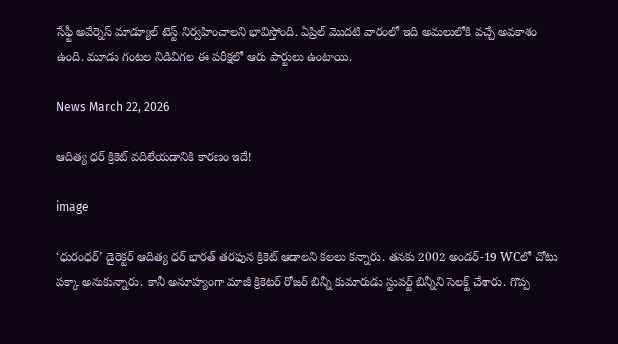సేఫ్టీ అవేర్నెస్ మాడ్యూల్ టెస్ట్ నిర్వహించాలని భావిస్తోంది. ఏప్రిల్ మొదటి వారంలో ఇది అమలులోకి వచ్చే అవకాశం ఉంది. మూడు గంటల నిడివిగల ఈ పరీక్షలో ఆరు పార్టులు ఉంటాయి.

News March 22, 2026

ఆదిత్య ధర్ క్రికెట్ వదిలేయడానికి కారణం ఇదే!

image

‘ధురంధర్’ డైరెక్టర్ ఆదిత్య ధర్ భారత్ తరఫున క్రికెట్ ఆడాలని కలలు కన్నారు. తనకు 2002 అండర్-19 WCలో చోటు పక్కా అనుకున్నారు. కానీ అనూహ్యంగా మాజీ క్రికెటర్ రోజర్ బిన్నీ కుమారుడు స్టువర్ట్ బిన్నీని సెలక్ట్ చేశారు. గొప్ప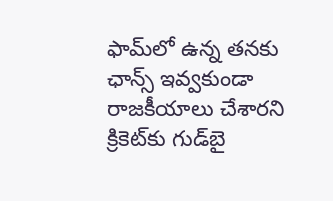ఫామ్‌లో ఉన్న తనకు ఛాన్స్ ఇవ్వకుండా రాజకీయాలు చేశారని క్రికెట్‌కు గుడ్‌బై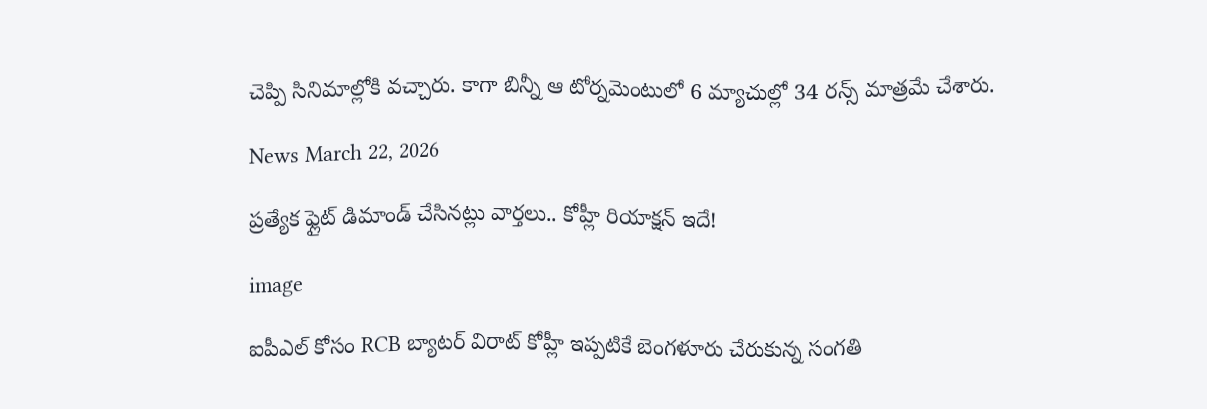చెప్పి సినిమాల్లోకి వచ్చారు. కాగా బిన్నీ ఆ టోర్నమెంటులో 6 మ్యాచుల్లో 34 రన్స్ మాత్రమే చేశారు.

News March 22, 2026

ప్రత్యేక ఫ్లైట్ డిమాండ్ చేసినట్లు వార్తలు.. కోహ్లీ రియాక్షన్ ఇదే!

image

ఐపీఎల్ కోసం RCB బ్యాటర్ విరాట్ కోహ్లీ ఇప్పటికే బెంగళూరు చేరుకున్న సంగతి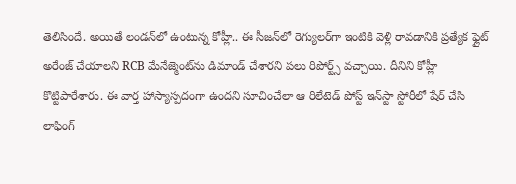తెలిసిందే. అయితే లండన్‌లో ఉంటున్న కోహ్లీ.. ఈ సీజన్‌లో రెగ్యులర్‌గా ఇంటికి వెళ్లి రావడానికి ప్రత్యేక ఫ్లైట్ అరేంజ్ చేయాలని RCB మేనేజ్మెంట్‌ను డిమాండ్ చేశారని పలు రిపోర్ట్స్ వచ్చాయి. దీనిని కోహ్లీ కొట్టిపారేశారు. ఈ వార్త హాస్యాస్పదంగా ఉందని సూచించేలా ఆ రిలేటెడ్ పోస్ట్ ఇన్‌స్టా స్టోరీలో షేర్ చేసి లాఫింగ్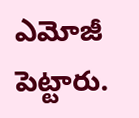ఎమోజీ పెట్టారు.